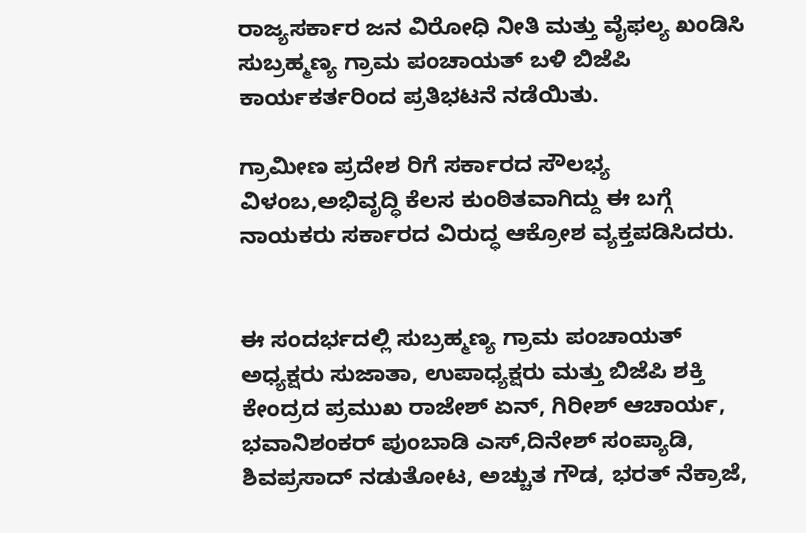ರಾಜ್ಯಸರ್ಕಾರ ಜನ ವಿರೋಧಿ ನೀತಿ ಮತ್ತು ವೈಫಲ್ಯ ಖಂಡಿಸಿ ಸುಬ್ರಹ್ಮಣ್ಯ ಗ್ರಾಮ ಪಂಚಾಯತ್ ಬಳಿ ಬಿಜೆಪಿ ಕಾರ್ಯಕರ್ತರಿಂದ ಪ್ರತಿಭಟನೆ ನಡೆಯಿತು.

ಗ್ರಾಮೀಣ ಪ್ರದೇಶ ರಿಗೆ ಸರ್ಕಾರದ ಸೌಲಭ್ಯ ವಿಳಂಬ,ಅಭಿವೃದ್ಧಿ ಕೆಲಸ ಕುಂಠಿತವಾಗಿದ್ದು ಈ ಬಗ್ಗೆ ನಾಯಕರು ಸರ್ಕಾರದ ವಿರುದ್ಧ ಆಕ್ರೋಶ ವ್ಯಕ್ತಪಡಿಸಿದರು.


ಈ ಸಂದರ್ಭದಲ್ಲಿ ಸುಬ್ರಹ್ಮಣ್ಯ ಗ್ರಾಮ ಪಂಚಾಯತ್ ಅಧ್ಯಕ್ಷರು ಸುಜಾತಾ, ಉಪಾಧ್ಯಕ್ಷರು ಮತ್ತು ಬಿಜೆಪಿ ಶಕ್ತಿ ಕೇಂದ್ರದ ಪ್ರಮುಖ ರಾಜೇಶ್ ಏನ್, ಗಿರೀಶ್ ಆಚಾರ್ಯ, ಭವಾನಿಶಂಕರ್ ಪುಂಬಾಡಿ ಎಸ್,ದಿನೇಶ್ ಸಂಪ್ಯಾಡಿ, ಶಿವಪ್ರಸಾದ್ ನಡುತೋಟ, ಅಚ್ಚುತ ಗೌಡ, ಭರತ್ ನೆಕ್ರಾಜೆ,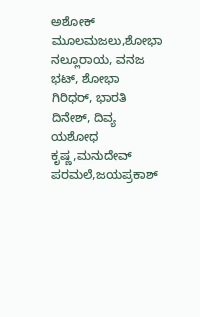ಅಶೋಕ್ ಮೂಲಮಜಲು,ಶೋಭಾ ನಲ್ಲೂರಾಯ, ವನಜ ಭಟ್, ಶೋಭಾ ಗಿರಿಧರ್, ಭಾರತಿ ದಿನೇಶ್, ದಿವ್ಯ ಯಶೋಧ ಕೃಷ್ಣ,ಮನುದೇವ್ ಪರಮಲೆ,ಜಯಪ್ರಕಾಶ್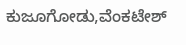ಕುಜೂಗೋಡು,ವೆಂಕಟೇಶ್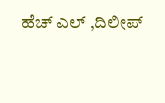ಹೆಚ್ ಎಲ್ ,ದಿಲೀಪ್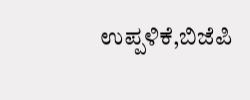ಉಪ್ಪಳಿಕೆ,ಬಿಜೆಪಿ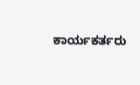ಕಾರ್ಯಕರ್ತರು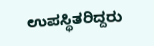ಉಪಸ್ಥಿತರಿದ್ದರು